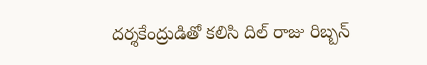దర్శకేంద్రుడితో కలిసి దిల్ రాజు రిబ్బన్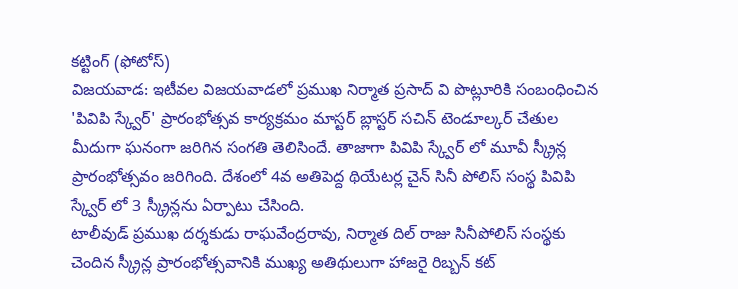కట్టింగ్ (ఫోటోస్)
విజయవాడ: ఇటీవల విజయవాడలో ప్రముఖ నిర్మాత ప్రసాద్ వి పొట్లూరికి సంబంధించిన 'పివిపి స్క్వేర్' ప్రారంభోత్సవ కార్యక్రమం మాస్టర్ బ్లాస్టర్ సచిన్ టెండూల్కర్ చేతుల మీదుగా ఘనంగా జరిగిన సంగతి తెలిసిందే. తాజాగా పివిపి స్క్వేర్ లో మూవీ స్క్రీన్ల ప్రారంభోత్సవం జరిగింది. దేశంలో 4వ అతిపెద్ద థియేటర్ల చైన్ సినీ పోలిస్ సంస్థ పివిపి స్క్వేర్ లో 3 స్క్రీన్లను ఏర్పాటు చేసింది.
టాలీవుడ్ ప్రముఖ దర్శకుడు రాఘవేంద్రరావు, నిర్మాత దిల్ రాజు సినీపోలిస్ సంస్థకు చెందిన స్క్రీన్ల ప్రారంభోత్సవానికి ముఖ్య అతిథులుగా హాజరై రిబ్బన్ కట్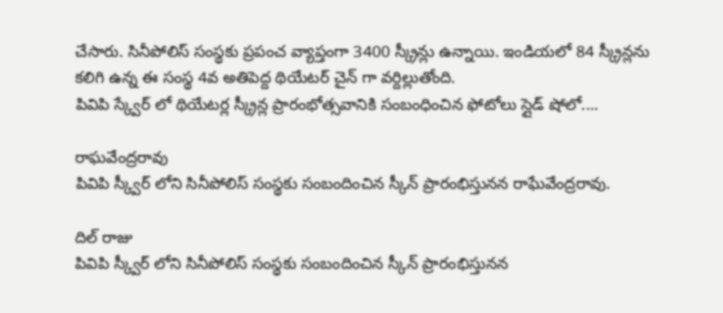చేసారు. సినీపోలిస్ సంస్థకు ప్రపంచ వ్యాప్తంగా 3400 స్క్రీన్లు ఉన్నాయి. ఇండియలో 84 స్క్రీన్లను కలిగి ఉన్న ఈ సంస్థ 4వ అతిపెద్ద థియేటర్ చైన్ గా వర్దిల్లుతోంది.
పివిపి స్క్వేర్ లో థియేటర్ల స్క్రీన్ల ప్రారంభోత్సవానికి సంబంధించిన ఫోటోలు స్లైడ్ షోలో....

రాఘవేంద్రరావు
పివిపి స్క్వీర్ లోని సినీపోలిస్ సంస్థకు సంబందించిన స్కీన్ ప్రారంభిస్తునన రాఘేవేంద్రరావు.

దిల్ రాజు
పివిపి స్క్వీర్ లోని సినీపోలిస్ సంస్థకు సంబందించిన స్కీన్ ప్రారంభిస్తునన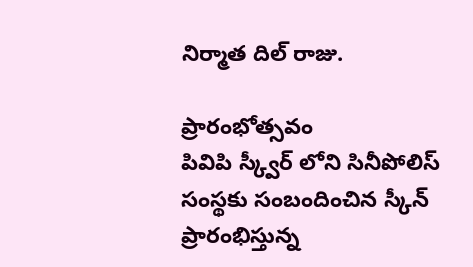నిర్మాత దిల్ రాజు.

ప్రారంభోత్సవం
పివిపి స్క్వీర్ లోని సినీపోలిస్ సంస్థకు సంబందించిన స్కీన్ ప్రారంభిస్తున్న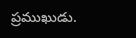ప్రముఖుడు.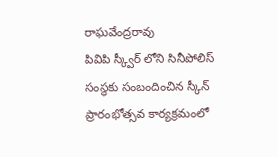రాఘవేంద్రరావు
పివిపి స్క్వీర్ లోని సినీపోలిస్ సంస్థకు సంబందించిన స్కీన్ ప్రారంభోత్సవ కార్యక్రమంలో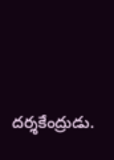దర్శకేంద్రుడు.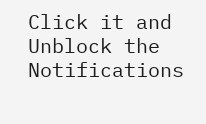Click it and Unblock the Notifications